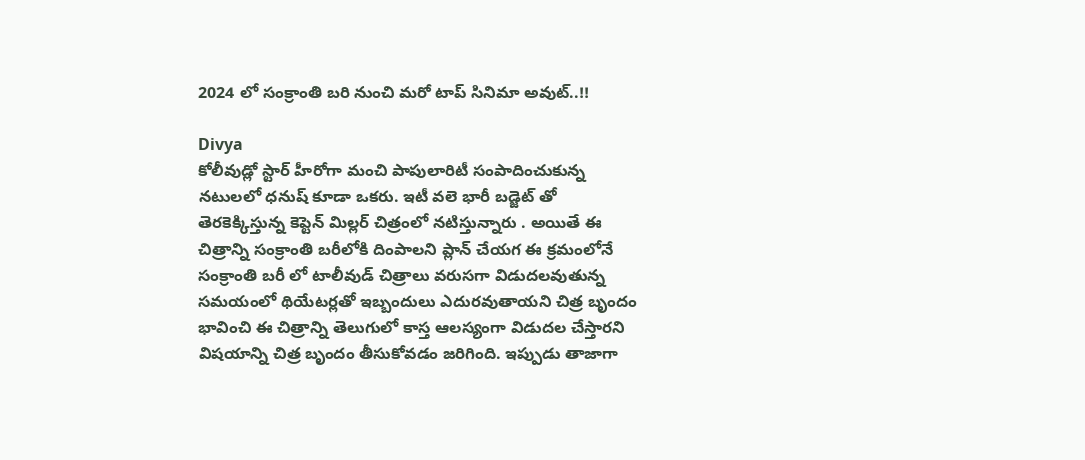2024 లో సంక్రాంతి బరి నుంచి మరో టాప్ సినిమా అవుట్..!!

Divya
కోలీవుడ్లో స్టార్ హీరోగా మంచి పాపులారిటీ సంపాదించుకున్న నటులలో ధనుష్ కూడా ఒకరు. ఇటీ వలె భారీ బడ్జెట్ తో తెరకెక్కిస్తున్న కెప్టెన్ మిల్లర్ చిత్రంలో నటిస్తున్నారు . అయితే ఈ చిత్రాన్ని సంక్రాంతి బరీలోకి దింపాలని ప్లాన్ చేయగ ఈ క్రమంలోనే సంక్రాంతి బరీ లో టాలీవుడ్ చిత్రాలు వరుసగా విడుదలవుతున్న సమయంలో థియేటర్లతో ఇబ్బందులు ఎదురవుతాయని చిత్ర బృందం భావించి ఈ చిత్రాన్ని తెలుగులో కాస్త ఆలస్యంగా విడుదల చేస్తారని విషయాన్ని చిత్ర బృందం తీసుకోవడం జరిగింది. ఇప్పుడు తాజాగా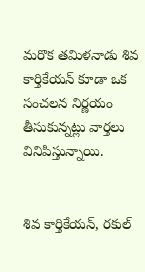మరొక తమిళనాడు శివ కార్తికేయన్ కూడా ఒక సంచలన నిర్ణయం తీసుకున్నట్లు వార్తలు వినిపిస్తున్నాయి.


శివ కార్తికేయన్, రకుల్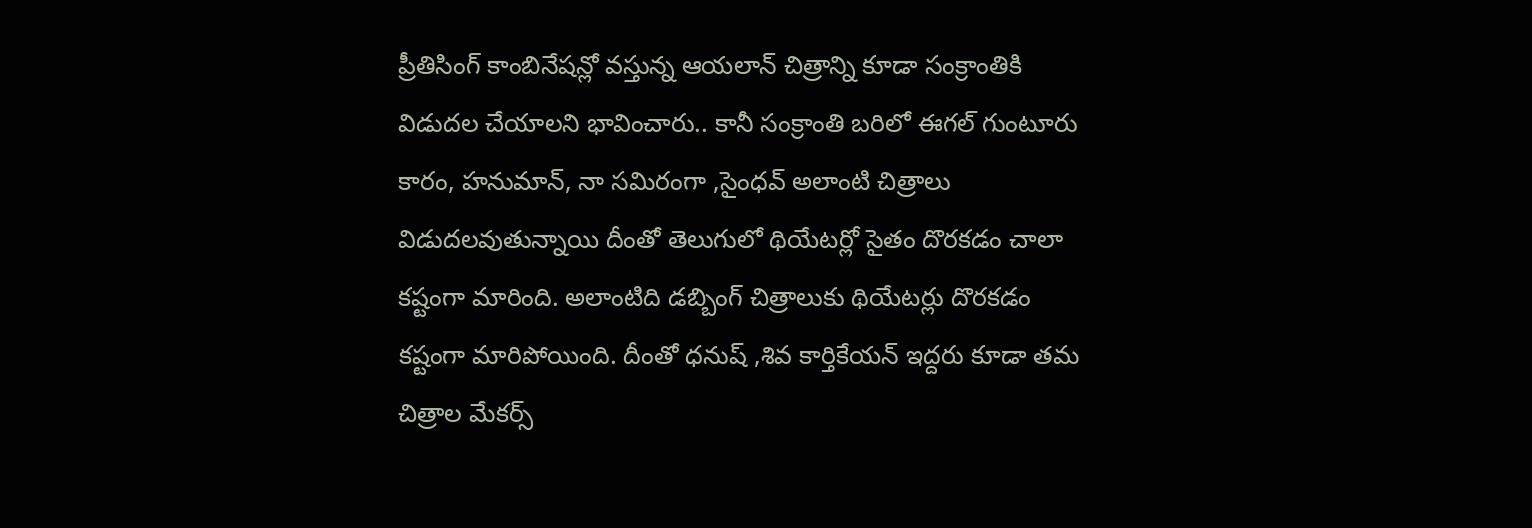ప్రీతిసింగ్ కాంబినేషన్లో వస్తున్న ఆయలాన్ చిత్రాన్ని కూడా సంక్రాంతికి విడుదల చేయాలని భావించారు.. కానీ సంక్రాంతి బరిలో ఈగల్ గుంటూరు కారం, హనుమాన్, నా సమిరంగా ,సైంధవ్ అలాంటి చిత్రాలు విడుదలవుతున్నాయి దీంతో తెలుగులో థియేటర్లో సైతం దొరకడం చాలా కష్టంగా మారింది. అలాంటిది డబ్బింగ్ చిత్రాలుకు థియేటర్లు దొరకడం కష్టంగా మారిపోయింది. దీంతో ధనుష్ ,శివ కార్తికేయన్ ఇద్దరు కూడా తమ చిత్రాల మేకర్స్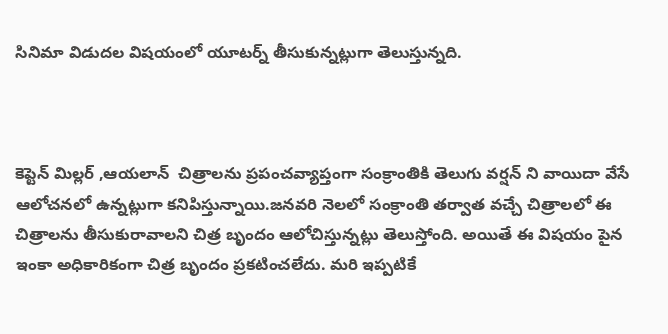సినిమా విడుదల విషయంలో యూటర్న్ తీసుకున్నట్లుగా తెలుస్తున్నది.



కెప్టెన్ మిల్లర్ ,ఆయలాన్  చిత్రాలను ప్రపంచవ్యాప్తంగా సంక్రాంతికి తెలుగు వర్షన్ ని వాయిదా వేసే ఆలోచనలో ఉన్నట్లుగా కనిపిస్తున్నాయి.జనవరి నెలలో సంక్రాంతి తర్వాత వచ్చే చిత్రాలలో ఈ చిత్రాలను తీసుకురావాలని చిత్ర బృందం ఆలోచిస్తున్నట్లు తెలుస్తోంది. అయితే ఈ విషయం పైన ఇంకా అధికారికంగా చిత్ర బృందం ప్రకటించలేదు. మరి ఇప్పటికే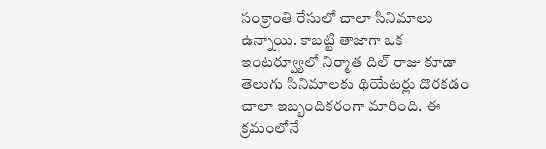సంక్రాంతి రేసులో చాలా సినిమాలు ఉన్నాయి. కాబట్టి తాజాగా ఒక ఇంటర్వ్యూలో నిర్మాత దిల్ రాజు కూడా  తెలుగు సినిమాలకు థియేటర్లు దొరకడం చాలా ఇబ్బందికరంగా మారింది. ఈ క్రమంలోనే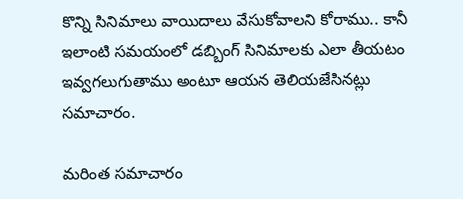కొన్ని సినిమాలు వాయిదాలు వేసుకోవాలని కోరాము.. కానీ ఇలాంటి సమయంలో డబ్బింగ్ సినిమాలకు ఎలా తీయటం ఇవ్వగలుగుతాము అంటూ ఆయన తెలియజేసినట్లు సమాచారం.

మరింత సమాచారం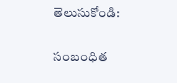తెలుసుకోండి:

సంబంధిత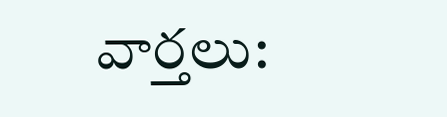వార్తలు: